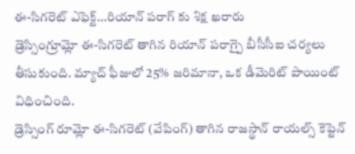ఈ-సిగరెట్ ఎఫెక్ట్…రియాన్ పరాగ్ కు శిక్ష ఖరారు
డ్రెస్సింగ్రూమ్లో ఈ-సిగరెట్ తాగిన రియాన్ పరాగ్పై బీసీసీఐ చర్యలు తీసుకుంది. మ్యాచ్ ఫీజులో 25% జరిమానా, ఒక డీమెరిట్ పాయింట్ విధించింది.
డ్రెస్సింగ్ రూమ్లో ఈ-సిగరెట్ (వేపింగ్) తాగిన రాజస్థాన్ రాయల్స్ కెప్టెన్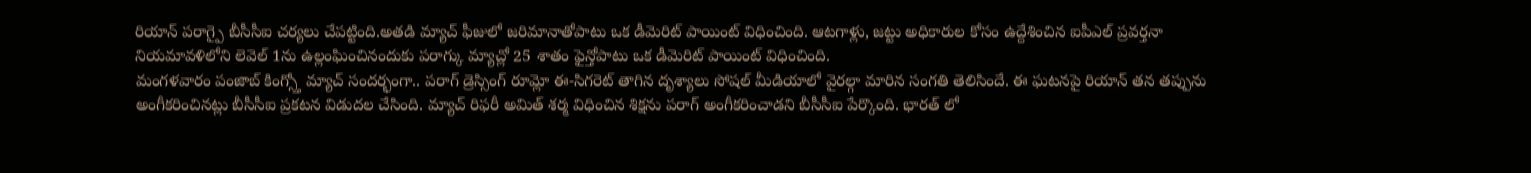రియాన్ పరాగ్పై బీసీసీఐ చర్యలు చేపట్టింది.అతడి మ్యాచ్ ఫీజులో జరిమానాతోపాటు ఒక డీమెరిట్ పాయింట్ విధించింది. ఆటగాళ్లు, జట్టు అధికారుల కోసం ఉద్దేశించిన ఐపీఎల్ ప్రవర్తనా నియమావళిలోని లెవెల్ 1ను ఉల్లంఘించినందుకు పరాగ్కు మ్యాచ్లో 25 శాతం ఫైన్తోపాటు ఒక డీమెరిట్ పాయింట్ విధించింది.
మంగళవారం పంజాబ్ కింగ్స్తో మ్యాచ్ సందర్భంగా.. పరాగ్ డ్రెస్సింగ్ రూమ్లో ఈ-సిగరెట్ తాగిన దృశ్యాలు సోషల్ మీడియాలో వైరల్గా మారిన సంగతి తెలిసిందే. ఈ ఘటనపై రియాన్ తన తప్పును అంగీకరించినట్లు బీసీసీఐ ప్రకటన విడుదల చేసింది. మ్యాచ్ రిఫరీ అమిత్ శర్మ విధించిన శిక్షను పరాగ్ అంగీకరించాడని బీసీసీఐ పేర్కొంది. భారత్ లో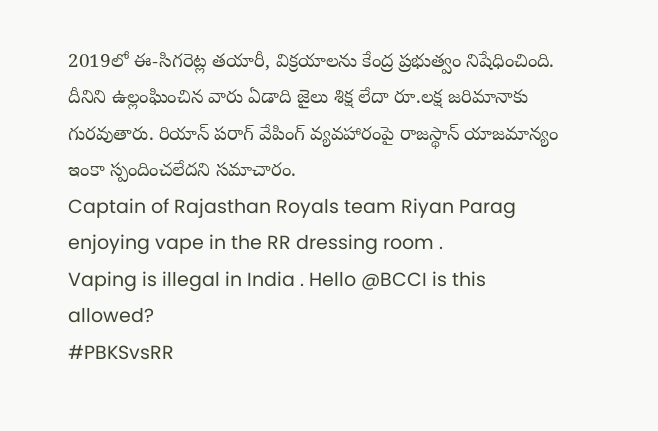2019లో ఈ-సిగరెట్ల తయారీ, విక్రయాలను కేంద్ర ప్రభుత్వం నిషేధించింది. దీనిని ఉల్లంఘించిన వారు ఏడాది జైలు శిక్ష లేదా రూ.లక్ష జరిమానాకు గురవుతారు. రియాన్ పరాగ్ వేపింగ్ వ్యవహారంపై రాజస్థాన్ యాజమాన్యం ఇంకా స్పందించలేదని సమాచారం.
Captain of Rajasthan Royals team Riyan Parag enjoying vape in the RR dressing room .
Vaping is illegal in India . Hello @BCCI is this allowed?
#PBKSvsRR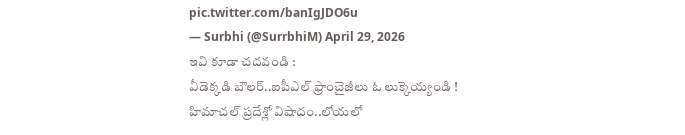pic.twitter.com/banIgJDO6u
— Surbhi (@SurrbhiM) April 29, 2026
ఇవి కూడా చదవండి :
వీడెక్కడి బౌలర్..ఐపీఎల్ ఫ్రాంచైజీలు ఓ లుక్కెయ్యండి !
హిమాచల్ ప్రదేశ్లో విషాదం..లోయలో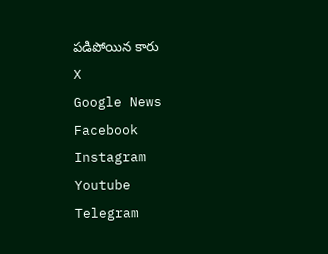పడిపోయిన కారు
X
Google News
Facebook
Instagram
Youtube
Telegram